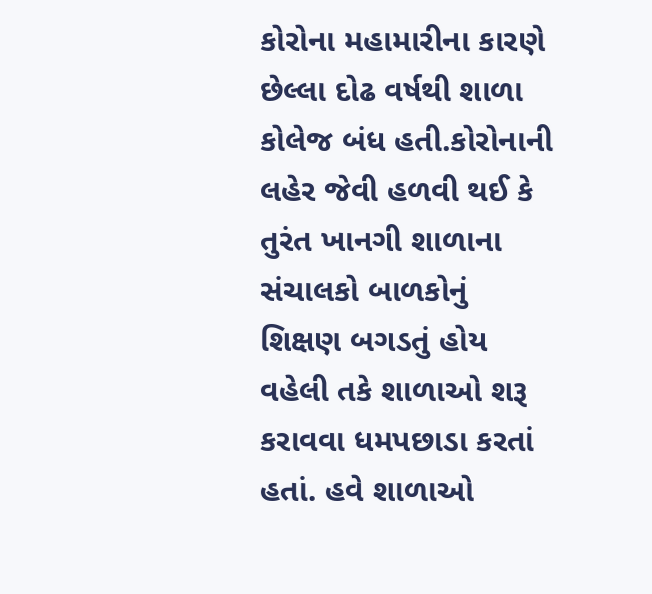કોરોના મહામારીના કારણે છેલ્લા દોઢ વર્ષથી શાળા કોલેજ બંધ હતી.કોરોનાની લહેર જેવી હળવી થઈ કે તુરંત ખાનગી શાળાના સંચાલકો બાળકોનું શિક્ષણ બગડતું હોય વહેલી તકે શાળાઓ શરૂ કરાવવા ધમપછાડા કરતાં હતાં. હવે શાળાઓ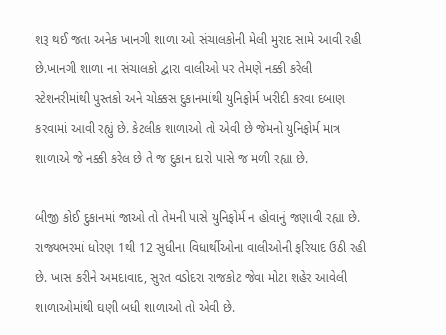શરૂ થઈ જતા અનેક ખાનગી શાળા ઓ સંચાલકોની મેલી મુરાદ સામે આવી રહી છે.ખાનગી શાળા ના સંચાલકો દ્વારા વાલીઓ પર તેમણે નક્કી કરેલી સ્ટેશનરીમાંથી પુસ્તકો અને ચોક્કસ દુકાનમાંથી યુનિફોર્મ ખરીદી કરવા દબાણ કરવામાં આવી રહ્યું છે. કેટલીક શાળાઓ તો એવી છે જેમનો યુનિફોર્મ માત્ર શાળાએ જે નક્કી કરેલ છે તે જ દુકાન દારો પાસે જ મળી રહ્યા છે.

બીજી કોઈ દુકાનમાં જાઓ તો તેમની પાસે યુનિફોર્મ ન હોવાનું જણાવી રહ્યા છે. રાજ્યભરમાં ધોરણ 1થી 12 સુધીના વિધાર્થીઓના વાલીઓની ફરિયાદ ઉઠી રહી છે. ખાસ કરીને અમદાવાદ, સુરત વડોદરા રાજકોટ જેવા મોટા શહેર આવેલી શાળાઓમાંથી ઘણી બધી શાળાઓ તો એવી છે.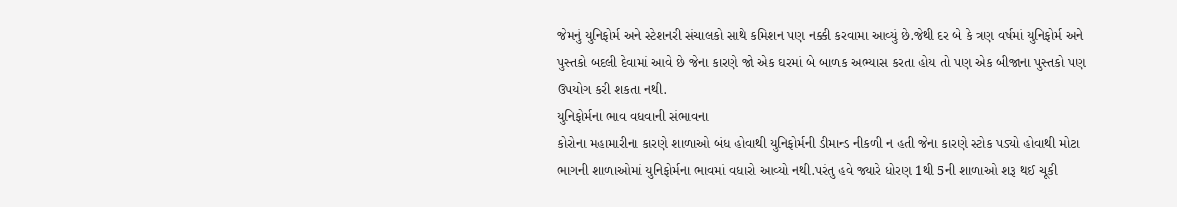જેમનું યુનિફોર્મ અને સ્ટેશનરી સંચાલકો સાથે કમિશન પણ નક્કી કરવામા આવ્યું છે.જેથી દર બે કે ત્રણ વર્ષમાં યુનિફોર્મ અને પુસ્તકો બદલી દેવામાં આવે છે જેના કારણે જો એક ઘરમાં બે બાળક અભ્યાસ કરતા હોય તો પણ એક બીજાના પુસ્તકો પણ ઉપયોગ કરી શકતા નથી.
યુનિફોર્મના ભાવ વધવાની સંભાવના
કોરોના મહામારીના કારણે શાળાઓ બંધ હોવાથી યુનિફોર્મની ડીમાન્ડ નીકળી ન હતી જેના કારણે સ્ટોક પડ્યો હોવાથી મોટા ભાગની શાળાઓમાં યુનિફોર્મના ભાવમાં વધારો આવ્યો નથી.પરંતુ હવે જ્યારે ધોરણ 1થી 5ની શાળાઓ શરૂ થઈ ચૂકી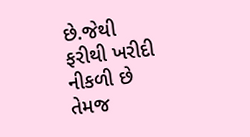છે.જેથી ફરીથી ખરીદી નીકળી છે તેમજ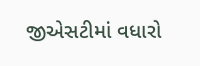જીએસટીમાં વધારો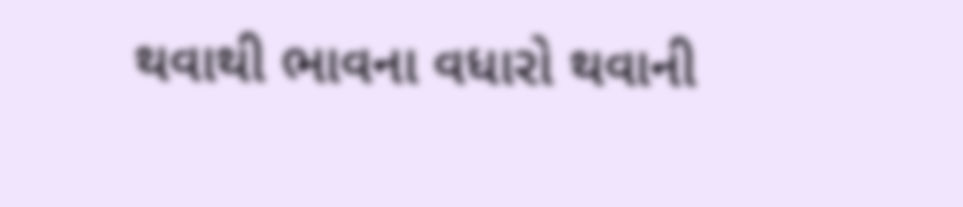થવાથી ભાવના વધારો થવાની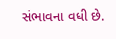સંભાવના વધી છે.